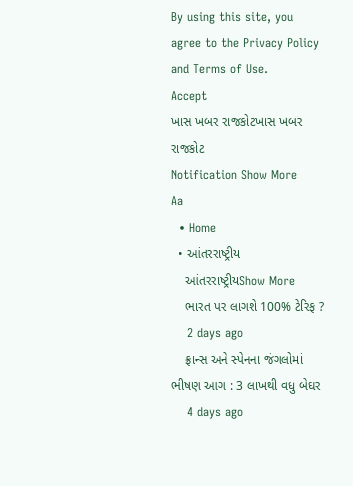By using this site, you agree to the Privacy Policy and Terms of Use.
Accept
ખાસ ખબર રાજકોટખાસ ખબર રાજકોટ
Notification Show More
Aa
  • Home
  • આંતરરાષ્ટ્રીય
    આંતરરાષ્ટ્રીયShow More
    ભારત પર લાગશે 100% ટેરિફ ?
    2 days ago
    ફ્રાન્સ અને સ્પેનના જંગલોમાં ભીષણ આગ : 3 લાખથી વધુ બેઘર
    4 days ago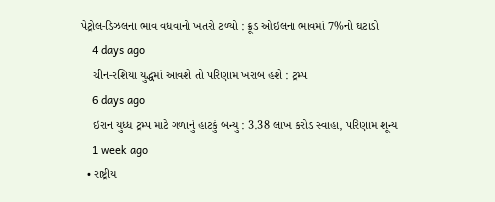પેટ્રોલ-ડિઝલના ભાવ વધવાનો ખતરો ટળ્યો : ક્રૂડ ઓઇલના ભાવમાં 7%નો ઘટાડો
    4 days ago
    ચીન-રશિયા યુદ્ધમાં આવશે તો પરિણામ ખરાબ હશે : ટ્રમ્પ
    6 days ago
    ઇરાન યુધ્ધ ટ્રમ્પ માટે ગળાનું હાટકું બન્યુ : 3.38 લાખ કરોડ સ્વાહા, પરિણામ શૂન્ય
    1 week ago
  • રાષ્ટ્રીય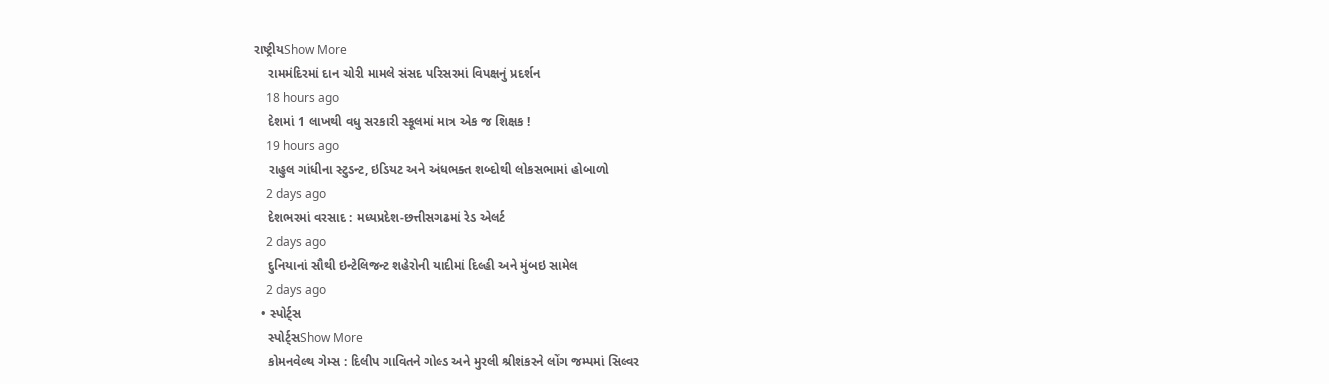રાષ્ટ્રીયShow More
    રામમંદિરમાં દાન ચોરી મામલે સંસદ પરિસરમાં વિપક્ષનું પ્રદર્શન
    18 hours ago
    દેશમાં 1 લાખથી વધુ સરકારી સ્કૂલમાં માત્ર એક જ શિક્ષક !
    19 hours ago
    રાહુલ ગાંધીના સ્ટુડન્ટ, ઇડિયટ અને અંધભક્ત શબ્દોથી લોકસભામાં હોબાળો
    2 days ago
    દેશભરમાં વરસાદ : મધ્યપ્રદેશ-છત્તીસગઢમાં રેડ એલર્ટ
    2 days ago
    દુનિયાનાં સૌથી ઇન્ટેલિજન્ટ શહેરોની યાદીમાં દિલ્હી અને મુંબઇ સામેલ
    2 days ago
  • સ્પોર્ટ્સ
    સ્પોર્ટ્સShow More
    કોમનવેલ્થ ગેમ્સ : દિલીપ ગાવિતને ગોલ્ડ અને મુરલી શ્રીશંકરને લોંગ જમ્પમાં સિલ્વર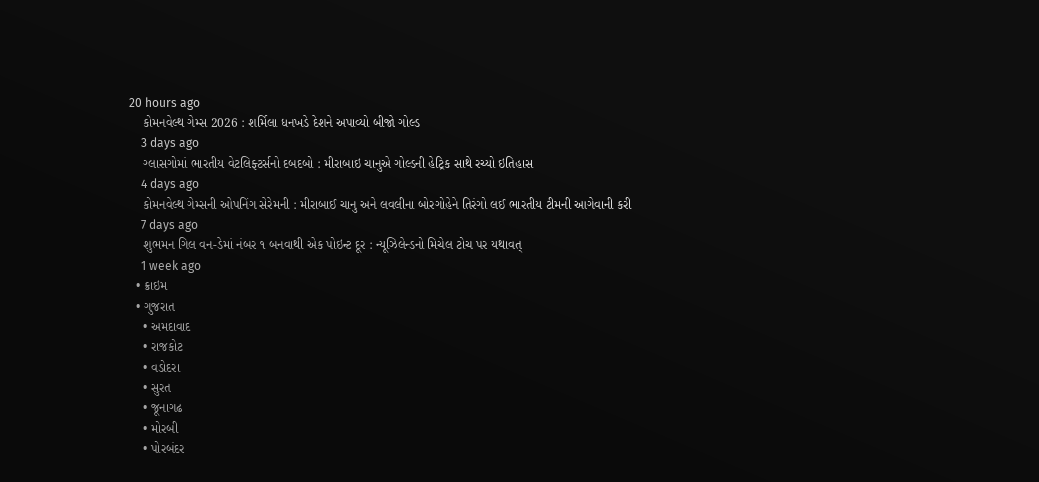20 hours ago
    કોમનવેલ્થ ગેમ્સ 2026 : શર્મિલા ધનખડે દેશને અપાવ્યો બીજો ગોલ્ડ
    3 days ago
    ગ્લાસગોમાં ભારતીય વેટલિફ્ટર્સનો દબદબો : મીરાબાઇ ચાનુએ ગોલ્ડની હેટ્રિક સાથે રચ્યો ઇતિહાસ
    4 days ago
    કોમનવેલ્થ ગેમ્સની ઓપનિંગ સેરેમની : મીરાબાઈ ચાનુ અને લવલીના બોરગોહેને તિરંગો લઈ ભારતીય ટીમની આગેવાની કરી
    7 days ago
    શુભમન ગિલ વન-ડેમાં નંબર ૧ બનવાથી એક પોઇન્ટ દૂર : ન્યૂઝિલેન્ડનો મિચેલ ટોચ પર યથાવત્
    1 week ago
  • ક્રાઇમ
  • ગુજરાત
    • અમદાવાદ
    • રાજકોટ
    • વડોદરા
    • સુરત
    • જૂનાગઢ
    • મોરબી
    • પોરબંદર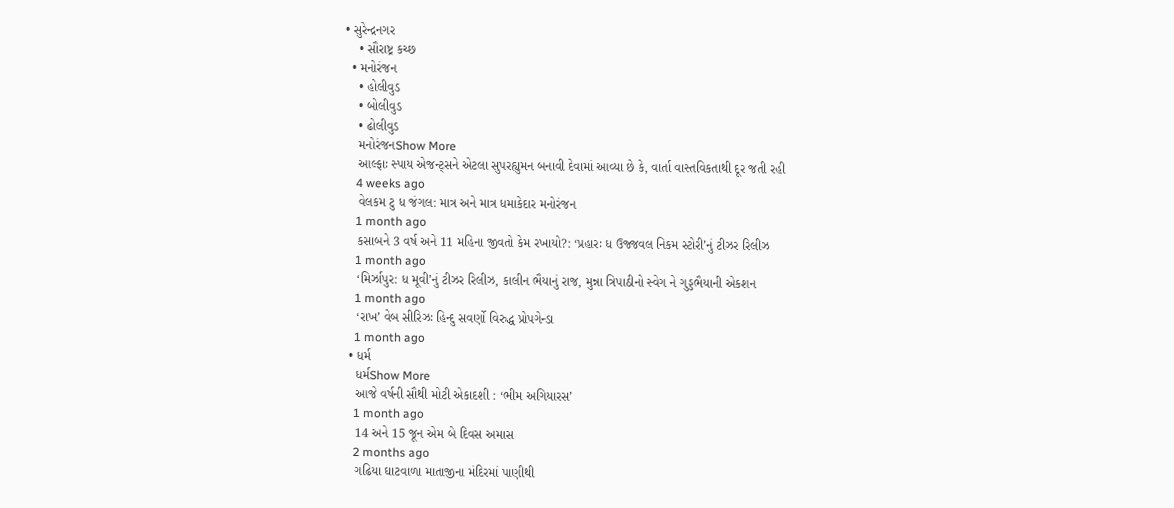• સુરેન્દ્રનગર
    • સૌરાષ્ટ્ર કચ્છ
  • મનોરંજન
    • હોલીવુડ
    • બોલીવુડ
    • ઢોલીવુડ
    મનોરંજનShow More
    આલ્ફાઃ સ્પાય એજન્ટ્સને એટલા સુપરહ્યુમન બનાવી દેવામાં આવ્યા છે કે, વાર્તા વાસ્તવિકતાથી દૂર જતી રહી
    4 weeks ago
    વેલકમ ટુ ધ જંગલ: માત્ર અને માત્ર ધમાકેદાર મનોરંજન
    1 month ago
    કસાબને 3 વર્ષ અને 11 મહિના જીવતો કેમ રખાયો?: ‘પ્રહારઃ ધ ઉજ્જવલ નિકમ સ્ટોરી’નું ટીઝર રિલીઝ
    1 month ago
    ‘મિર્ઝાપુર: ધ મૂવી’નું ટીઝર રિલીઝ, કાલીન ભૈયાનું રાજ, મુન્ના ત્રિપાઠીનો સ્વેગ ને ગુડ્ડભૈયાની એકશન
    1 month ago
    ‘રાખ’ વેબ સીરિઝઃ હિન્દુ સવર્ણો વિરુદ્ધ પ્રોપગેન્ડા
    1 month ago
  • ધર્મ
    ધર્મShow More
    આજે વર્ષની સૌથી મોટી એકાદશી : ‘ભીમ અગિયારસ’
    1 month ago
    14 અને 15 જૂન એમ બે દિવસ અમાસ
    2 months ago
    ગઢિયા ઘાટવાળા માતાજીના મંદિરમાં પાણીથી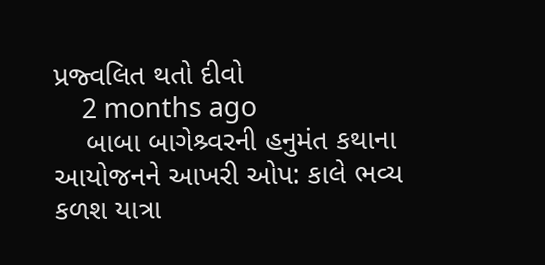પ્રજ્વલિત થતો દીવો
    2 months ago
    બાબા બાગેશ્ર્વરની હનુમંત કથાના આયોજનને આખરી ઓપ: કાલે ભવ્ય કળશ યાત્રા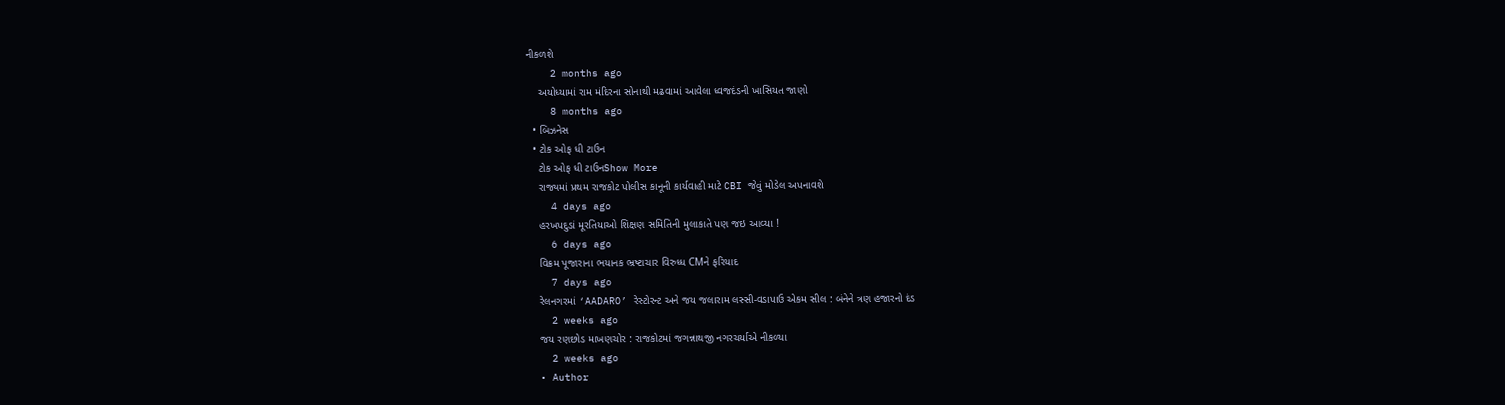નીકળશે
    2 months ago
    અયોધ્યામાં રામ મંદિરના સોનાથી મઢવામાં આવેલા ધ્વજદંડની ખાસિયત જાણો
    8 months ago
  • બિઝનેસ
  • ટોક ઓફ ધી ટાઉન
    ટોક ઓફ ધી ટાઉનShow More
    રાજ્યમાં પ્રથમ રાજકોટ પોલીસ કાનૂની કાર્યવાહી માટે CBI જેવું મોડેલ અપનાવશે
    4 days ago
    હરખપદુડાં મૂરતિયાઓ શિક્ષણ સમિતિની મુલાકાતે પણ જઇ આવ્યા !
    6 days ago
    વિક્રમ પૂજારાના ભયાનક ભ્રષ્ટાચાર વિરુધ્ધ CMને ફરિયાદ
    7 days ago
    રેલનગરમાં ‘AADARO’ રેસ્ટોરન્ટ અને જય જલારામ લસ્સી-વડાપાઉ એકમ સીલ : બંનેને ત્રણ હજારનો દંડ
    2 weeks ago
    જય રણછોડ માખણચોર : રાજકોટમાં જગન્નાથજી નગરચર્યાએ નીકળ્યા
    2 weeks ago
  • Author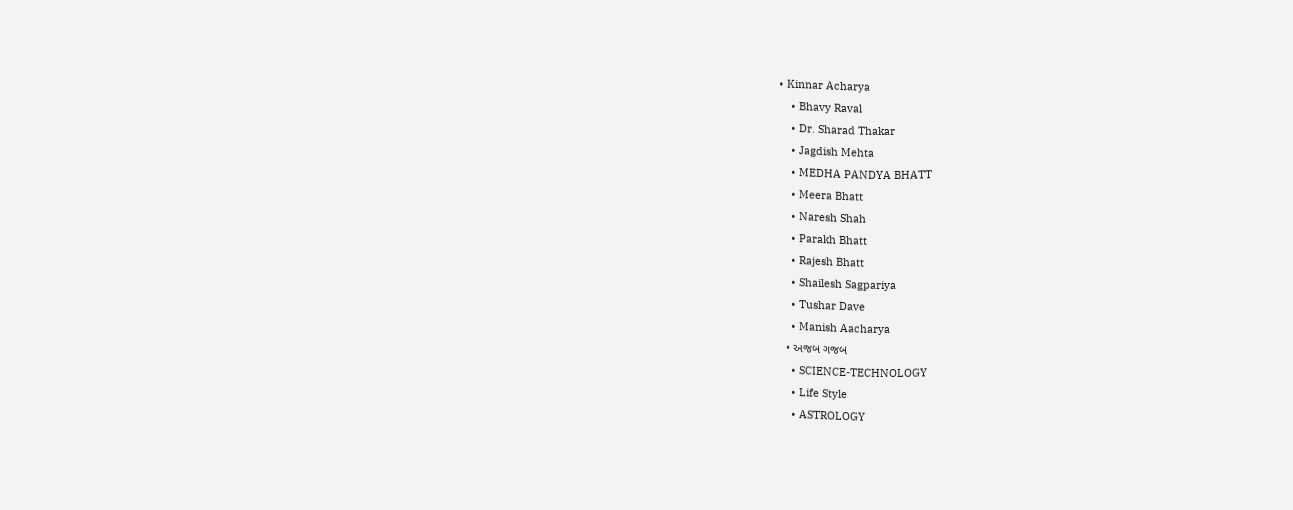• Kinnar Acharya
    • Bhavy Raval
    • Dr. Sharad Thakar
    • Jagdish Mehta
    • MEDHA PANDYA BHATT
    • Meera Bhatt
    • Naresh Shah
    • Parakh Bhatt
    • Rajesh Bhatt
    • Shailesh Sagpariya
    • Tushar Dave
    • Manish Aacharya
  • અજબ ગજબ
    • SCIENCE-TECHNOLOGY
    • Life Style
    • ASTROLOGY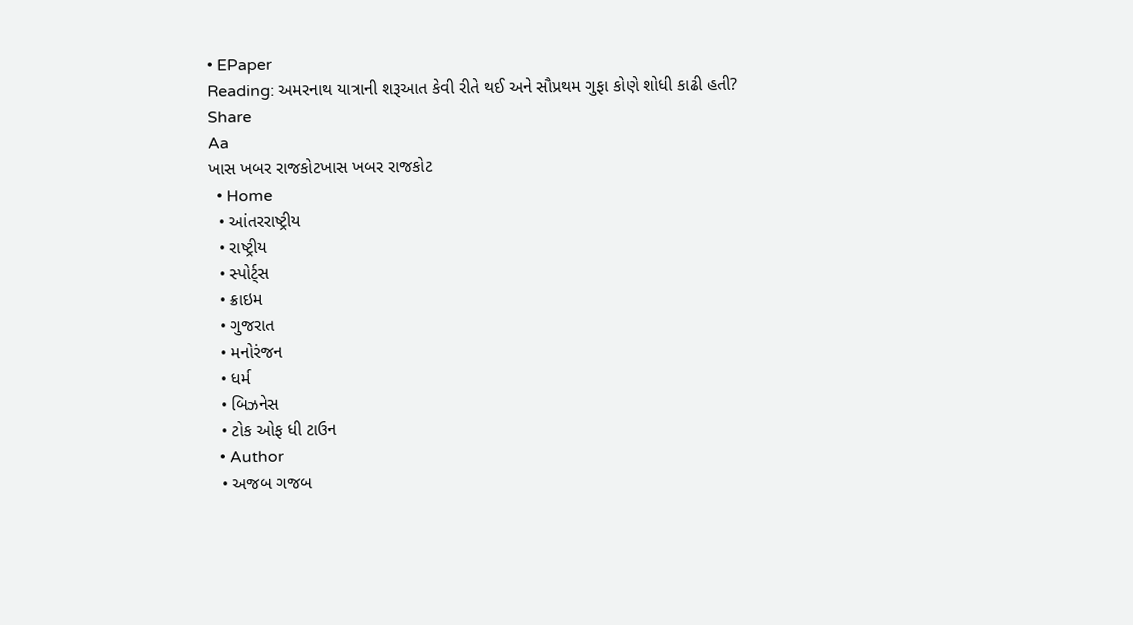• EPaper
Reading: અમરનાથ યાત્રાની શરૂઆત કેવી રીતે થઈ અને સૌપ્રથમ ગુફા કોણે શોધી કાઢી હતી?
Share
Aa
ખાસ ખબર રાજકોટખાસ ખબર રાજકોટ
  • Home
  • આંતરરાષ્ટ્રીય
  • રાષ્ટ્રીય
  • સ્પોર્ટ્સ
  • ક્રાઇમ
  • ગુજરાત
  • મનોરંજન
  • ધર્મ
  • બિઝનેસ
  • ટોક ઓફ ધી ટાઉન
  • Author
  • અજબ ગજબ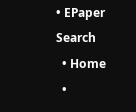• EPaper
Search
  • Home
  •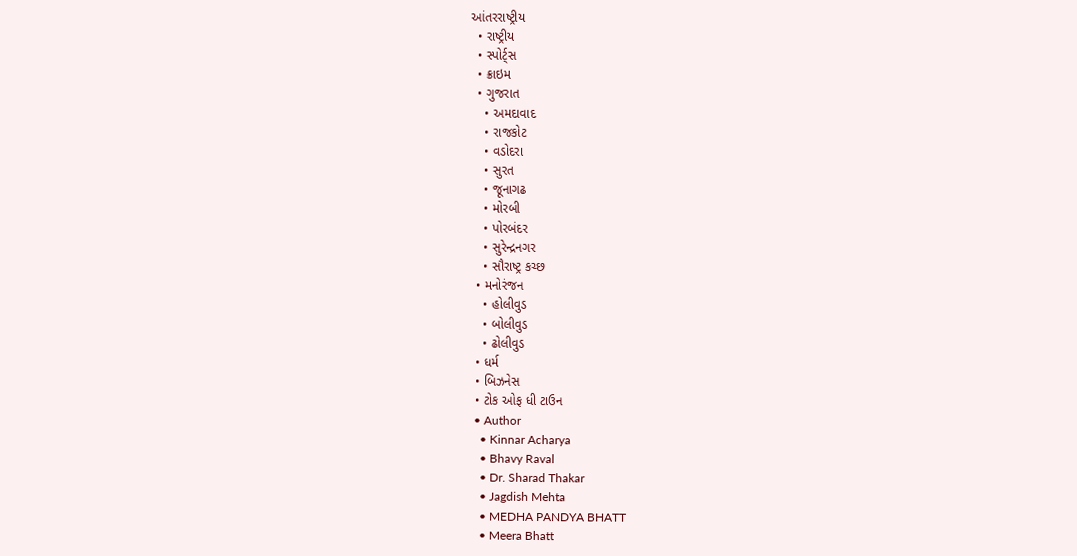આંતરરાષ્ટ્રીય
  • રાષ્ટ્રીય
  • સ્પોર્ટ્સ
  • ક્રાઇમ
  • ગુજરાત
    • અમદાવાદ
    • રાજકોટ
    • વડોદરા
    • સુરત
    • જૂનાગઢ
    • મોરબી
    • પોરબંદર
    • સુરેન્દ્રનગર
    • સૌરાષ્ટ્ર કચ્છ
  • મનોરંજન
    • હોલીવુડ
    • બોલીવુડ
    • ઢોલીવુડ
  • ધર્મ
  • બિઝનેસ
  • ટોક ઓફ ધી ટાઉન
  • Author
    • Kinnar Acharya
    • Bhavy Raval
    • Dr. Sharad Thakar
    • Jagdish Mehta
    • MEDHA PANDYA BHATT
    • Meera Bhatt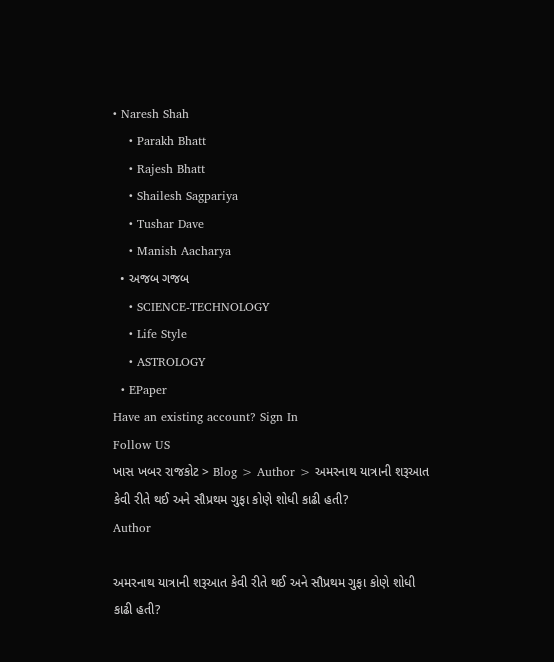• Naresh Shah
    • Parakh Bhatt
    • Rajesh Bhatt
    • Shailesh Sagpariya
    • Tushar Dave
    • Manish Aacharya
  • અજબ ગજબ
    • SCIENCE-TECHNOLOGY
    • Life Style
    • ASTROLOGY
  • EPaper
Have an existing account? Sign In
Follow US
ખાસ ખબર રાજકોટ > Blog > Author > અમરનાથ યાત્રાની શરૂઆત કેવી રીતે થઈ અને સૌપ્રથમ ગુફા કોણે શોધી કાઢી હતી?
Author

અમરનાથ યાત્રાની શરૂઆત કેવી રીતે થઈ અને સૌપ્રથમ ગુફા કોણે શોધી કાઢી હતી?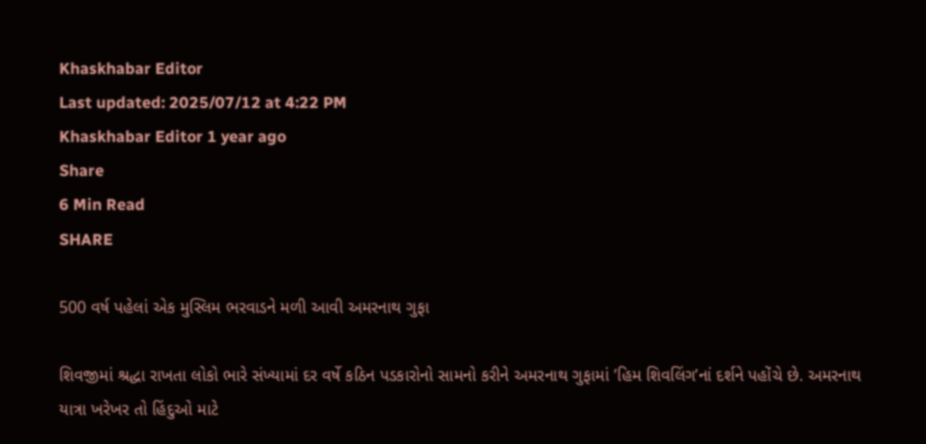Khaskhabar Editor
Last updated: 2025/07/12 at 4:22 PM
Khaskhabar Editor 1 year ago
Share
6 Min Read
SHARE

500 વર્ષ પહેલાં એક મુસ્લિમ ભરવાડને મળી આવી અમરનાથ ગુફા

શિવજીમાં શ્રદ્ધા રાખતા લોકો ભારે સંખ્યામાં દર વર્ષે કઠિન પડકારોનો સામનો કરીને અમરનાથ ગુફામાં ’હિમ શિવલિંગ’નાં દર્શને પહોંચે છે. અમરનાથ યાત્રા ખરેખર તો હિંદુઓ માટે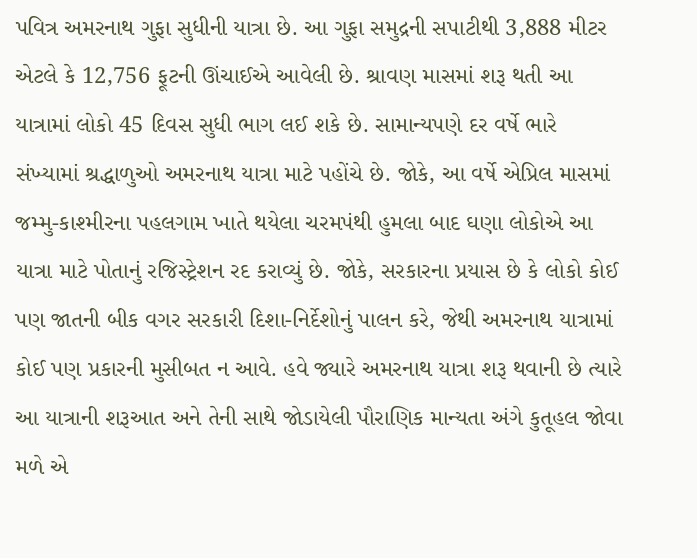પવિત્ર અમરનાથ ગુફા સુધીની યાત્રા છે. આ ગુફા સમુદ્રની સપાટીથી 3,888 મીટર એટલે કે 12,756 ફૂટની ઊંચાઈએ આવેલી છે. શ્રાવણ માસમાં શરૂ થતી આ યાત્રામાં લોકો 45 દિવસ સુધી ભાગ લઈ શકે છે. સામાન્યપણે દર વર્ષે ભારે સંખ્યામાં શ્રદ્ધાળુઓ અમરનાથ યાત્રા માટે પહોંચે છે. જોકે, આ વર્ષે એપ્રિલ માસમાં જમ્મુ-કાશ્મીરના પહલગામ ખાતે થયેલા ચરમપંથી હુમલા બાદ ઘણા લોકોએ આ યાત્રા માટે પોતાનું રજિસ્ટ્રેશન રદ કરાવ્યું છે. જોકે, સરકારના પ્રયાસ છે કે લોકો કોઈ પણ જાતની બીક વગર સરકારી દિશા-નિર્દેશોનું પાલન કરે, જેથી અમરનાથ યાત્રામાં કોઈ પણ પ્રકારની મુસીબત ન આવે. હવે જ્યારે અમરનાથ યાત્રા શરૂ થવાની છે ત્યારે આ યાત્રાની શરૂઆત અને તેની સાથે જોડાયેલી પૌરાણિક માન્યતા અંગે કુતૂહલ જોવા મળે એ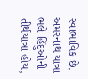સ્વાભાવિક છે. અમરનાથ યાત્રા ભલે હિંદુઓની તીર્થયાત્રા હોય,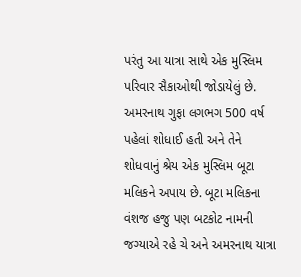પરંતુ આ યાત્રા સાથે એક મુસ્લિમ પરિવાર સૈકાઓથી જોડાયેલું છે. અમરનાથ ગુફા લગભગ 500 વર્ષ પહેલાં શોધાઈ હતી અને તેને શોધવાનું શ્રેય એક મુસ્લિમ બૂટા મલિકને અપાય છે. બૂટા મલિકના વંશજ હજુ પણ બટકોટ નામની જગ્યાએ રહે ચે અને અમરનાથ યાત્રા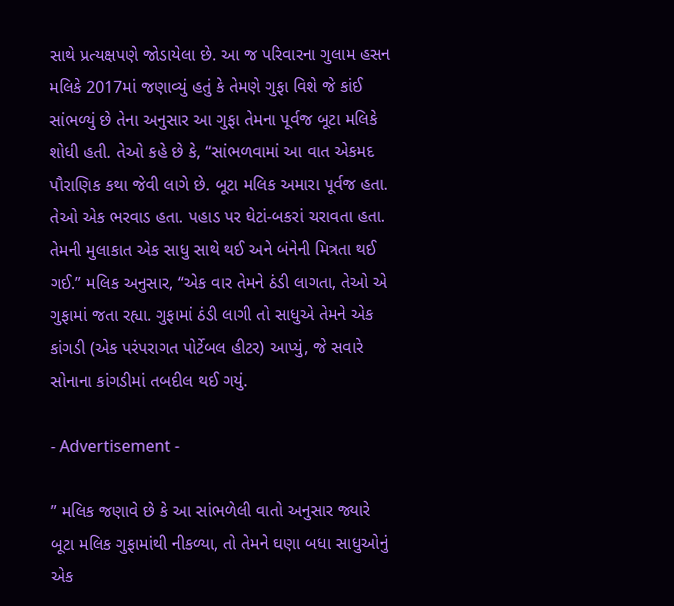સાથે પ્રત્યક્ષપણે જોડાયેલા છે. આ જ પરિવારના ગુલામ હસન મલિકે 2017માં જણાવ્યું હતું કે તેમણે ગુફા વિશે જે કાંઈ સાંભળ્યું છે તેના અનુસાર આ ગુફા તેમના પૂર્વજ બૂટા મલિકે શોધી હતી. તેઓ કહે છે કે, “સાંભળવામાં આ વાત એકમદ પૌરાણિક કથા જેવી લાગે છે. બૂટા મલિક અમારા પૂર્વજ હતા. તેઓ એક ભરવાડ હતા. પહાડ પર ઘેટાં-બકરાં ચરાવતા હતા. તેમની મુલાકાત એક સાધુ સાથે થઈ અને બંનેની મિત્રતા થઈ ગઈ.” મલિક અનુસાર, “એક વાર તેમને ઠંડી લાગતા, તેઓ એ ગુફામાં જતા રહ્યા. ગુફામાં ઠંડી લાગી તો સાધુએ તેમને એક કાંગડી (એક પરંપરાગત પોર્ટેબલ હીટર) આપ્યું, જે સવારે સોનાના કાંગડીમાં તબદીલ થઈ ગયું.

- Advertisement -

” મલિક જણાવે છે કે આ સાંભળેલી વાતો અનુસાર જ્યારે બૂટા મલિક ગુફામાંથી નીકળ્યા, તો તેમને ઘણા બધા સાધુઓનું એક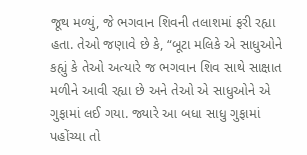જૂથ મળ્યું, જે ભગવાન શિવની તલાશમાં ફરી રહ્યા હતા. તેઓ જણાવે છે કે, “બૂટા મલિકે એ સાધુઓને કહ્યું કે તેઓ અત્યારે જ ભગવાન શિવ સાથે સાક્ષાત મળીને આવી રહ્યા છે અને તેઓ એ સાધુઓને એ ગુફામાં લઈ ગયા. જ્યારે આ બધા સાધુ ગુફામાં પહોંચ્યા તો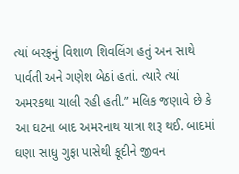ત્યાં બરફનું વિશાળ શિવલિંગ હતું અન સાથે પાર્વતી અને ગણેશ બેઠાં હતાં. ત્યારે ત્યાં અમરકથા ચાલી રહી હતી.” મલિક જણાવે છે કે આ ઘટના બાદ અમરનાથ યાત્રા શરૂ થઈ. બાદમાં ઘણા સાધુ ગુફા પાસેથી કૂદીને જીવન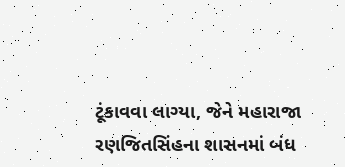ટૂંકાવવા લાગ્યા, જેને મહારાજા રણજિતસિંહના શાસનમાં બંધ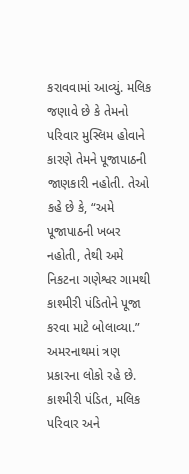કરાવવામાં આવ્યું. મલિક જણાવે છે કે તેમનો પરિવાર મુસ્લિમ હોવાને કારણે તેમને પૂજાપાઠની જાણકારી નહોતી. તેઓ કહે છે કે, “અમે પૂજાપાઠની ખબર નહોતી, તેથી અમે નિકટના ગણેશ્વર ગામથી કાશ્મીરી પંડિતોને પૂજા કરવા માટે બોલાવ્યા.” અમરનાથમાં ત્રણ પ્રકારના લોકો રહે છે. કાશ્મીરી પંડિત, મલિક પરિવાર અને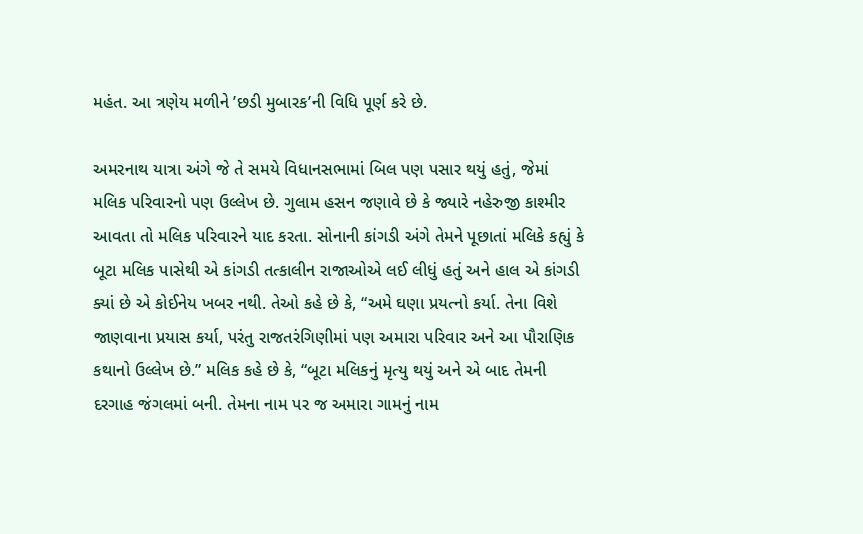મહંત. આ ત્રણેય મળીને ’છડી મુબારક’ની વિધિ પૂર્ણ કરે છે.

અમરનાથ યાત્રા અંગે જે તે સમયે વિધાનસભામાં બિલ પણ પસાર થયું હતું, જેમાં મલિક પરિવારનો પણ ઉલ્લેખ છે. ગુલામ હસન જણાવે છે કે જ્યારે નહેરુજી કાશ્મીર આવતા તો મલિક પરિવારને યાદ કરતા. સોનાની કાંગડી અંગે તેમને પૂછાતાં મલિકે કહ્યું કે બૂટા મલિક પાસેથી એ કાંગડી તત્કાલીન રાજાઓએ લઈ લીધું હતું અને હાલ એ કાંગડી ક્યાં છે એ કોઈનેય ખબર નથી. તેઓ કહે છે કે, “અમે ઘણા પ્રયત્નો કર્યા. તેના વિશે જાણવાના પ્રયાસ કર્યા, પરંતુ રાજતરંગિણીમાં પણ અમારા પરિવાર અને આ પૌરાણિક કથાનો ઉલ્લેખ છે.” મલિક કહે છે કે, “બૂટા મલિકનું મૃત્યુ થયું અને એ બાદ તેમની દરગાહ જંગલમાં બની. તેમના નામ પર જ અમારા ગામનું નામ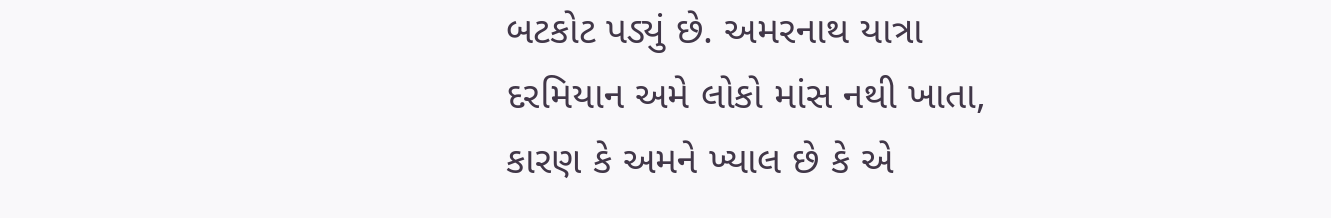બટકોટ પડ્યું છે. અમરનાથ યાત્રા દરમિયાન અમે લોકો માંસ નથી ખાતા, કારણ કે અમને ખ્યાલ છે કે એ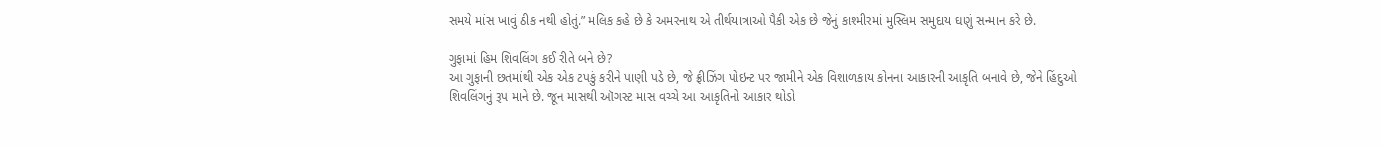સમયે માંસ ખાવું ઠીક નથી હોતું.” મલિક કહે છે કે અમરનાથ એ તીર્થયાત્રાઓ પૈકી એક છે જેનું કાશ્મીરમાં મુસ્લિમ સમુદાય ઘણું સન્માન કરે છે.

ગુફામાં હિમ શિવલિંગ કઈ રીતે બને છે?
આ ગુફાની છતમાંથી એક એક ટપકું કરીને પાણી પડે છે, જે ફ્રીઝિંગ પોઇન્ટ પર જામીને એક વિશાળકાય કોનના આકારની આકૃતિ બનાવે છે, જેને હિંદુઓ શિવલિંગનું રૂપ માને છે. જૂન માસથી ઑગસ્ટ માસ વચ્ચે આ આકૃતિનો આકાર થોડો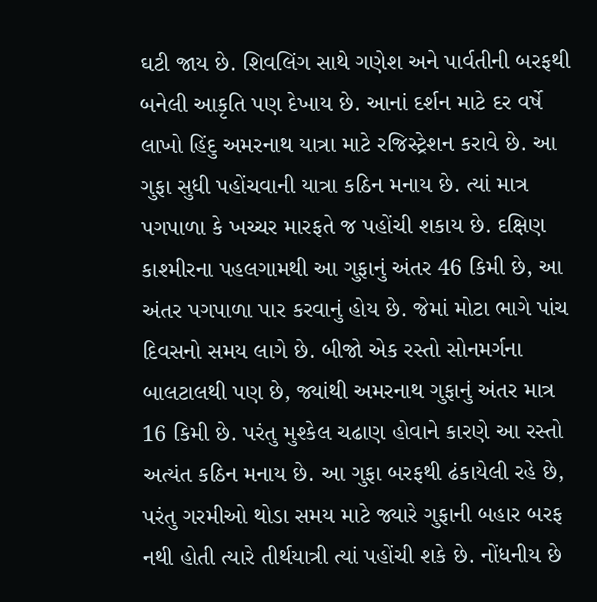ઘટી જાય છે. શિવલિંગ સાથે ગણેશ અને પાર્વતીની બરફથી બનેલી આકૃતિ પણ દેખાય છે. આનાં દર્શન માટે દર વર્ષે લાખો હિંદુ અમરનાથ યાત્રા માટે રજિસ્ટ્રેશન કરાવે છે. આ ગુફા સુધી પહોંચવાની યાત્રા કઠિન મનાય છે. ત્યાં માત્ર પગપાળા કે ખચ્ચર મારફતે જ પહોંચી શકાય છે. દક્ષિણ કાશ્મીરના પહલગામથી આ ગુફાનું અંતર 46 કિમી છે, આ અંતર પગપાળા પાર કરવાનું હોય છે. જેમાં મોટા ભાગે પાંચ દિવસનો સમય લાગે છે. બીજો એક રસ્તો સોનમર્ગના બાલટાલથી પણ છે, જ્યાંથી અમરનાથ ગુફાનું અંતર માત્ર 16 કિમી છે. પરંતુ મુશ્કેલ ચઢાણ હોવાને કારણે આ રસ્તો અત્યંત કઠિન મનાય છે. આ ગુફા બરફથી ઢંકાયેલી રહે છે, પરંતુ ગરમીઓ થોડા સમય માટે જ્યારે ગુફાની બહાર બરફ નથી હોતી ત્યારે તીર્થયાત્રી ત્યાં પહોંચી શકે છે. નોંધનીય છે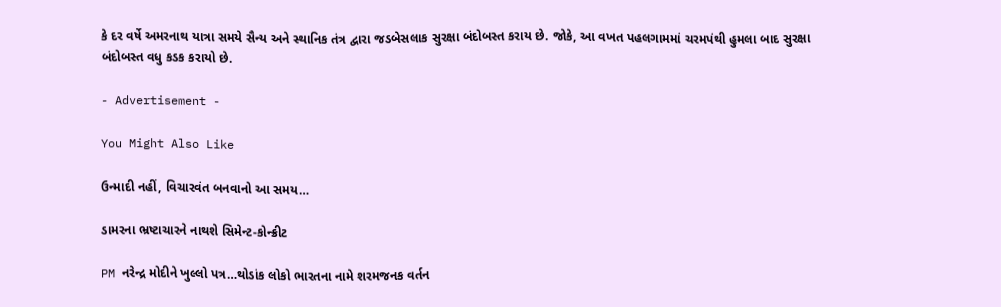કે દર વર્ષે અમરનાથ યાત્રા સમયે સૈન્ય અને સ્થાનિક તંત્ર દ્વારા જડબેસલાક સુરક્ષા બંદોબસ્ત કરાય છે. જોકે, આ વખત પહલગામમાં ચરમપંથી હુમલા બાદ સુરક્ષા બંદોબસ્ત વધુ કડક કરાયો છે.

- Advertisement -

You Might Also Like

ઉન્માદી નહીં, વિચારવંત બનવાનો આ સમય…

ડામરના ભ્રષ્ટાચારને નાથશે સિમેન્ટ-કોન્ક્રીટ

PM નરેન્દ્ર મોદીને ખુલ્લો પત્ર…થોડાંક લોકો ભારતના નામે શરમજનક વર્તન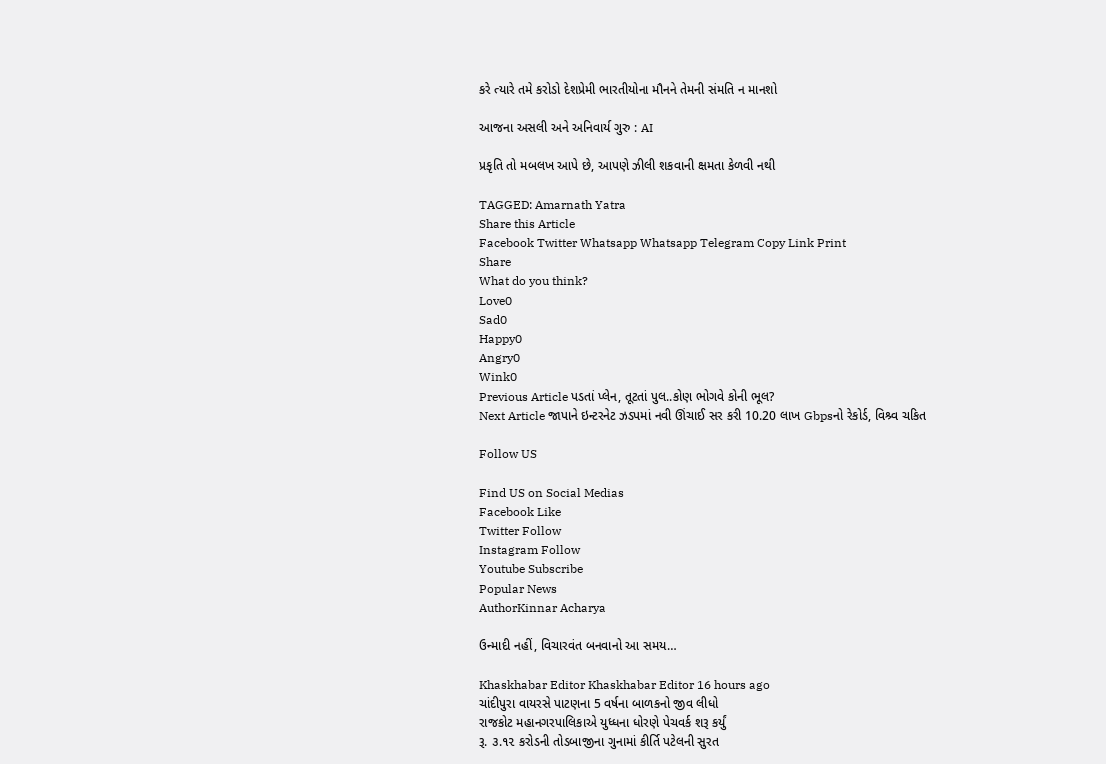કરે ત્યારે તમે કરોડો દેશપ્રેમી ભારતીયોના મૌનને તેમની સંમતિ ન માનશો

આજના અસલી અને અનિવાર્ય ગુરુ : AI

પ્રકૃતિ તો મબલખ આપે છે, આપણે ઝીલી શકવાની ક્ષમતા કેળવી નથી

TAGGED: Amarnath Yatra
Share this Article
Facebook Twitter Whatsapp Whatsapp Telegram Copy Link Print
Share
What do you think?
Love0
Sad0
Happy0
Angry0
Wink0
Previous Article પડતાં પ્લેન, તૂટતાં પુલ..કોણ ભોગવે કોની ભૂલ?
Next Article જાપાને ઇન્ટરનેટ ઝડપમાં નવી ઊંચાઈ સર કરી 10.20 લાખ Gbpsનો રેકોર્ડ, વિશ્ર્વ ચકિત

Follow US

Find US on Social Medias
Facebook Like
Twitter Follow
Instagram Follow
Youtube Subscribe
Popular News
AuthorKinnar Acharya

ઉન્માદી નહીં, વિચારવંત બનવાનો આ સમય…

Khaskhabar Editor Khaskhabar Editor 16 hours ago
ચાંદીપુરા વાયરસે પાટણના 5 વર્ષના બાળકનો જીવ લીધો
રાજકોટ મહાનગરપાલિકાએ યુધ્ધના ધોરણે પેચવર્ક શરૂ કર્યું
રૂ. ૩.૧૨ કરોડની તોડબાજીના ગુનામાં કીર્તિ પટેલની સુરત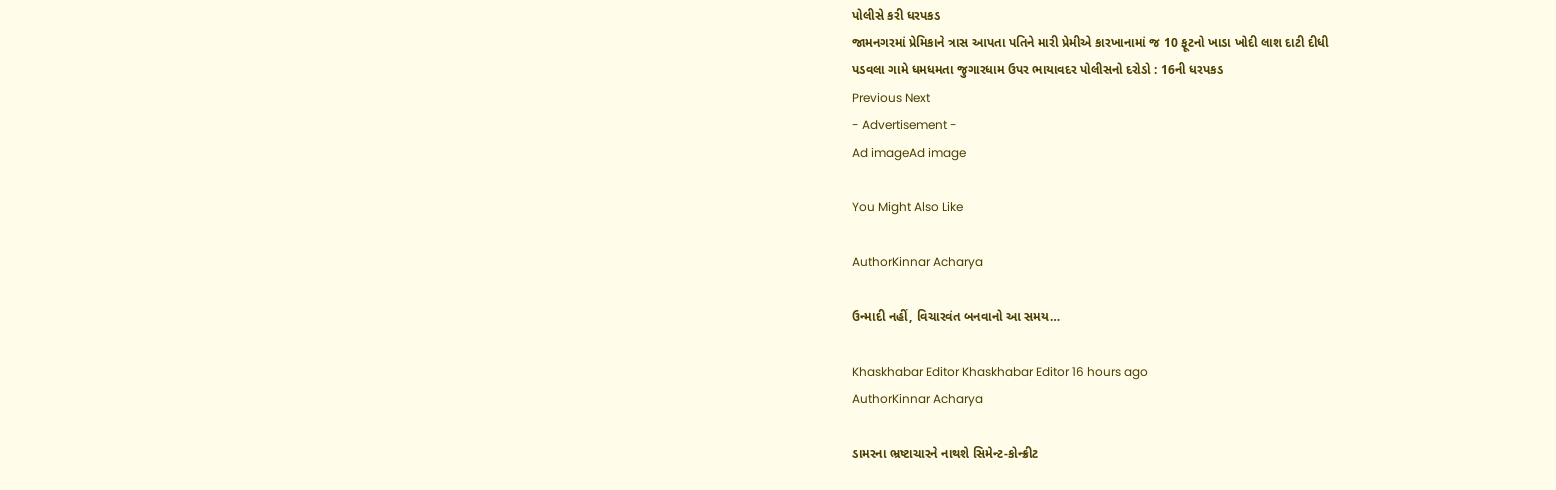પોલીસે કરી ધરપકડ
જામનગરમાં પ્રેમિકાને ત્રાસ આપતા પતિને મારી પ્રેમીએ કારખાનામાં જ 10 ફૂટનો ખાડા ખોદી લાશ દાટી દીધી
પડવલા ગામે ધમધમતા જુગારધામ ઉપર ભાયાવદર પોલીસનો દરોડો : 16ની ધરપકડ
Previous Next
- Advertisement -
Ad imageAd image

You Might Also Like

AuthorKinnar Acharya

ઉન્માદી નહીં, વિચારવંત બનવાનો આ સમય…

Khaskhabar Editor Khaskhabar Editor 16 hours ago
AuthorKinnar Acharya

ડામરના ભ્રષ્ટાચારને નાથશે સિમેન્ટ-કોન્ક્રીટ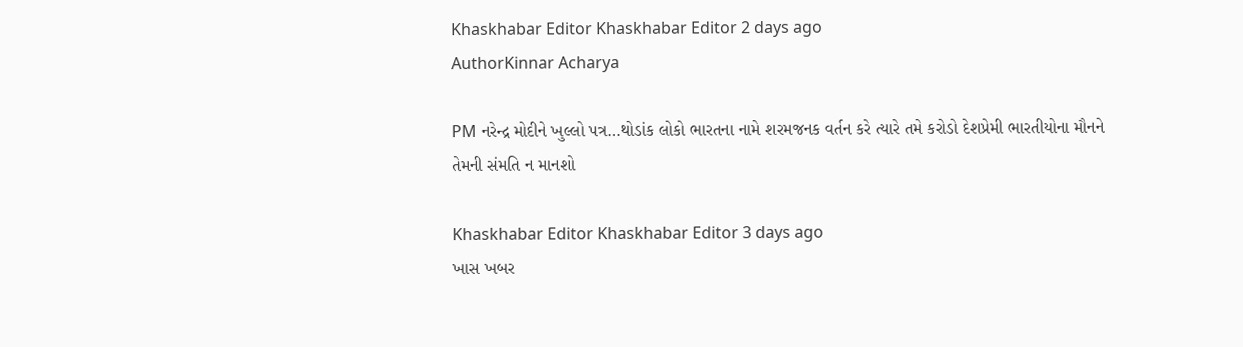Khaskhabar Editor Khaskhabar Editor 2 days ago
AuthorKinnar Acharya

PM નરેન્દ્ર મોદીને ખુલ્લો પત્ર…થોડાંક લોકો ભારતના નામે શરમજનક વર્તન કરે ત્યારે તમે કરોડો દેશપ્રેમી ભારતીયોના મૌનને તેમની સંમતિ ન માનશો

Khaskhabar Editor Khaskhabar Editor 3 days ago
ખાસ ખબર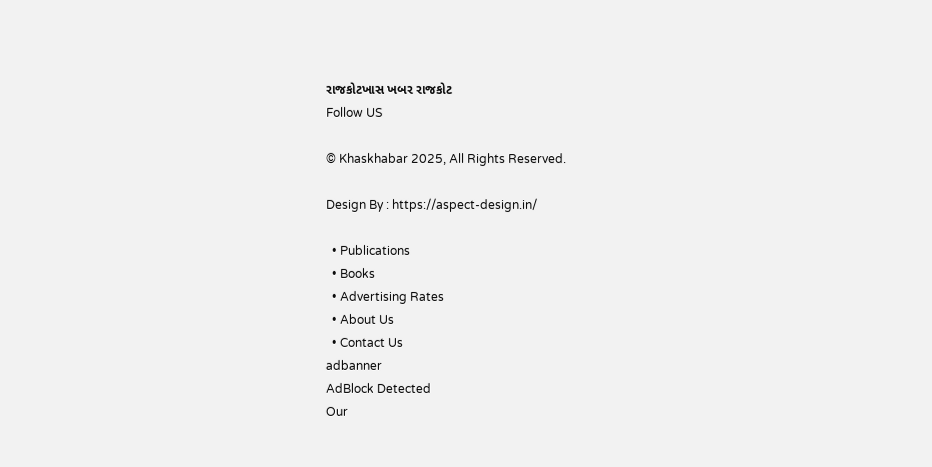રાજકોટખાસ ખબર રાજકોટ
Follow US

© Khaskhabar 2025, All Rights Reserved.

Design By : https://aspect-design.in/

  • Publications
  • Books
  • Advertising Rates
  • About Us
  • Contact Us
adbanner
AdBlock Detected
Our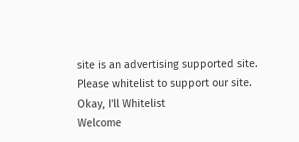site is an advertising supported site. Please whitelist to support our site.
Okay, I'll Whitelist
Welcome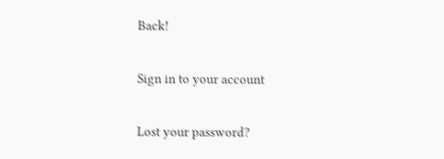Back!

Sign in to your account

Lost your password?